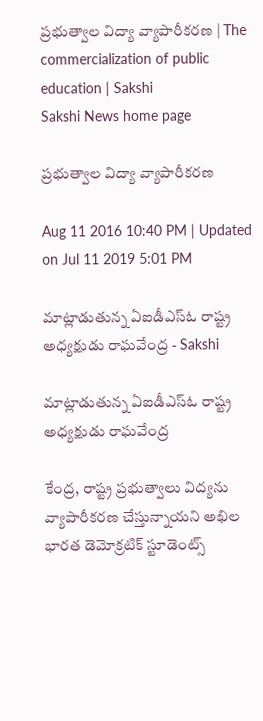ప్రభుత్వాల విద్యా వ్యాపారీకరణ | The commercialization of public education | Sakshi
Sakshi News home page

ప్రభుత్వాల విద్యా వ్యాపారీకరణ

Aug 11 2016 10:40 PM | Updated on Jul 11 2019 5:01 PM

మాట్లాడుతున్న ఏఐడీఎస్‌ఓ రాష్ట్ర అధ్యక్షుడు రాఘవేంద్ర - Sakshi

మాట్లాడుతున్న ఏఐడీఎస్‌ఓ రాష్ట్ర అధ్యక్షుడు రాఘవేంద్ర

కేంద్ర, రాష్ట్ర ప్రభుత్వాలు విద్యను వ్యాపారీకరణ చేస్తున్నాయని అఖిల భారత డెమోక్రటిక్‌ స్టూడెంట్స్‌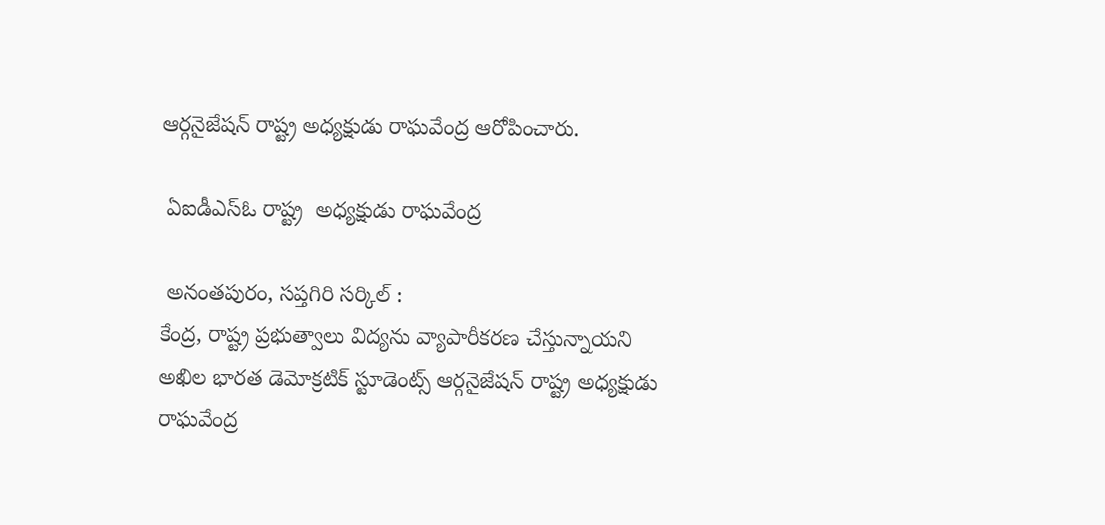ఆర్గనైజేషన్‌ రాష్ట్ర అధ్యక్షుడు రాఘవేంద్ర ఆరోపించారు.

 ఏఐడీఎస్‌ఓ రాష్ట్ర  అధ్యక్షుడు రాఘవేంద్ర

 అనంతపురం, సప్తగిరి సర్కిల్‌ :
కేంద్ర, రాష్ట్ర ప్రభుత్వాలు విద్యను వ్యాపారీకరణ చేస్తున్నాయని అఖిల భారత డెమోక్రటిక్‌ స్టూడెంట్స్‌ ఆర్గనైజేషన్‌ రాష్ట్ర అధ్యక్షుడు రాఘవేంద్ర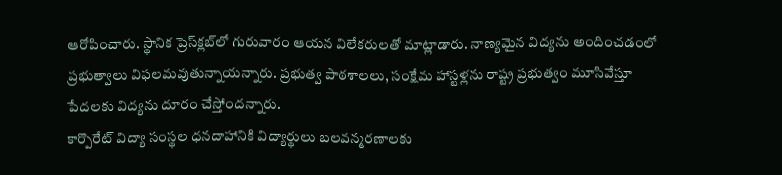ఆరోపించారు. స్థానిక ప్రెస్‌క్లబ్‌లో గురువారం ఆయన విలేకరులతో మాట్లాడారు. నాణ్యమైన విద్యను అందించడంలో ప్రభుత్వాలు విఫలమవుతున్నాయన్నారు. ప్రభుత్వ పాఠశాలలు, సంక్షేమ హాస్టళ్లను రాష్ట్ర ప్రభుత్వం మూసివేస్తూ పేదలకు విద్యను దూరం చేస్తోందన్నారు.
కార్పొరేట్‌ విద్యా సంస్థల ధనదాహానికి విద్యార్థులు బలవన్మరణాలకు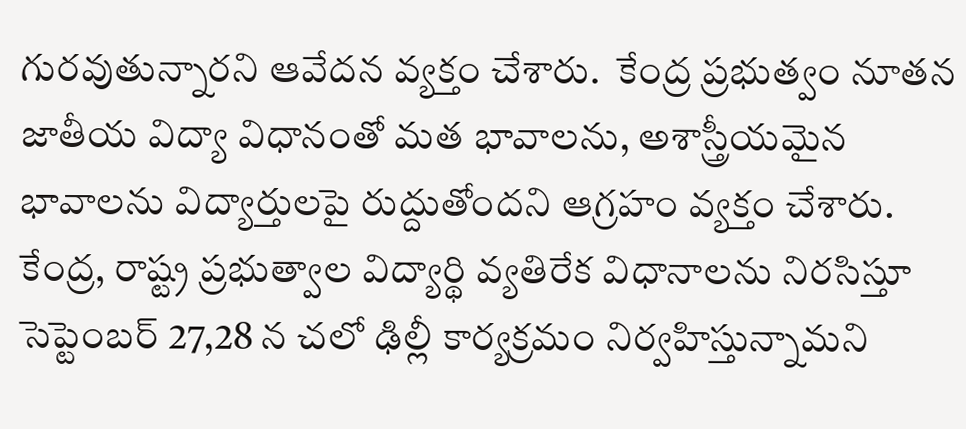గురవుతున్నారని ఆవేదన వ్యక్తం చేశారు.  కేంద్ర ప్రభుత్వం నూతన జాతీయ విద్యా విధానంతో మత భావాలను, అశాస్త్రీయమైన భావాలను విద్యార్తులపై రుద్దుతోందని ఆగ్రహం వ్యక్తం చేశారు.  కేంద్ర, రాష్ట్ర ప్రభుత్వాల విద్యార్థి వ్యతిరేక విధానాలను నిరసిస్తూ సెప్టెంబర్‌ 27,28 న చలో ఢిల్లీ కార్యక్రమం నిర్వహిస్తున్నామని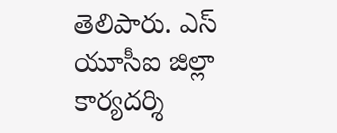తెలిపారు. ఎస్‌ యూసీఐ జిల్లా కార్యదర్శి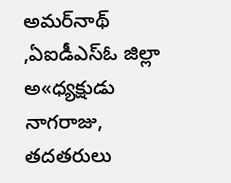అమర్‌నాథ్‌ ,ఏఐడీఎస్‌ఓ జిల్లా అ«ధ్యక్షుడు నాగరాజు, తదతరులు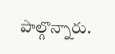పాల్గొన్నారు.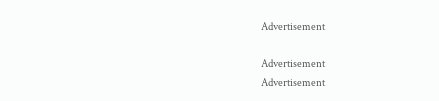Advertisement

Advertisement
Advertisement